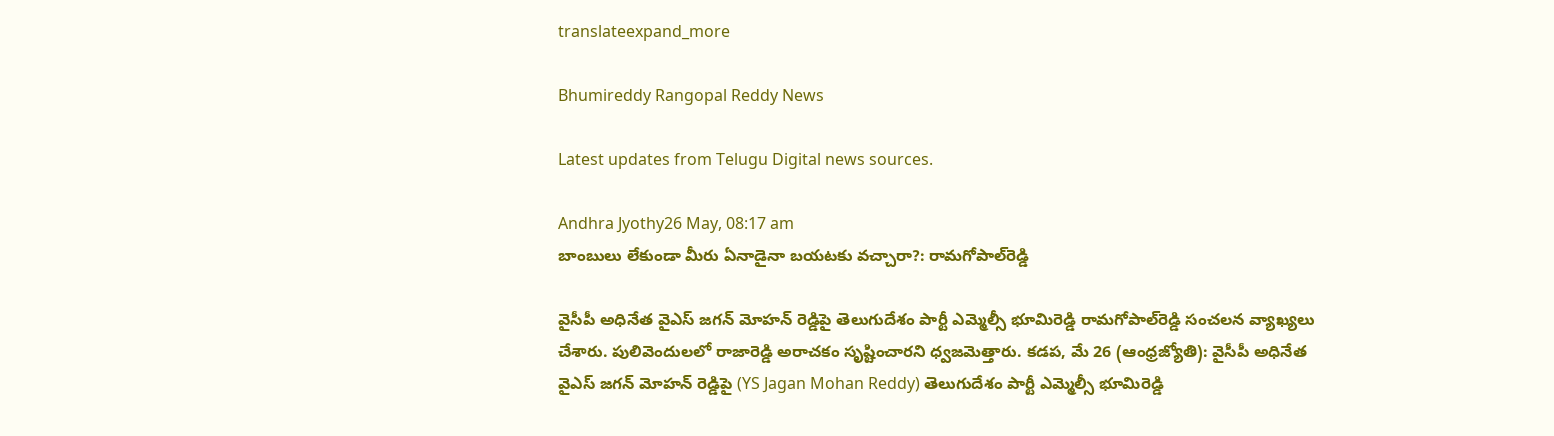translateexpand_more

Bhumireddy Rangopal Reddy News

Latest updates from Telugu Digital news sources.

Andhra Jyothy26 May, 08:17 am
బాంబులు లేకుండా మీరు ఏనాడైనా బయటకు వచ్చారా?: రామగోపాల్‌రెడ్డి

వైసీపీ అధినేత వైఎస్ జగన్ మోహన్ రెడ్డిపై తెలుగుదేశం పార్టీ ఎమ్మెల్సీ భూమిరెడ్డి రామగోపాల్‌రెడ్డి సంచలన వ్యాఖ్యలు చేశారు. పులివెందులలో రాజారెడ్డి అరాచకం సృష్టించారని ధ్వజమెత్తారు. కడప, మే 26 (ఆంధ్రజ్యోతి): వైసీపీ అధినేత వైఎస్ జగన్ మోహన్ రెడ్డిపై (YS Jagan Mohan Reddy) తెలుగుదేశం పార్టీ ఎమ్మెల్సీ భూమిరెడ్డి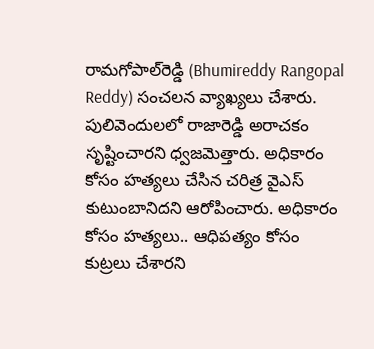రామగోపాల్‌రెడ్డి (Bhumireddy Rangopal Reddy) సంచలన వ్యాఖ్యలు చేశారు. పులివెందులలో రాజారెడ్డి అరాచకం సృష్టించారని ధ్వజమెత్తారు. అధికారం కోసం హత్యలు చేసిన చరిత్ర వైఎస్‌ కుటుంబానిదని ఆరోపించారు. అధికారం కోసం హత్యలు.. ఆధిపత్యం కోసం కుట్రలు చేశారని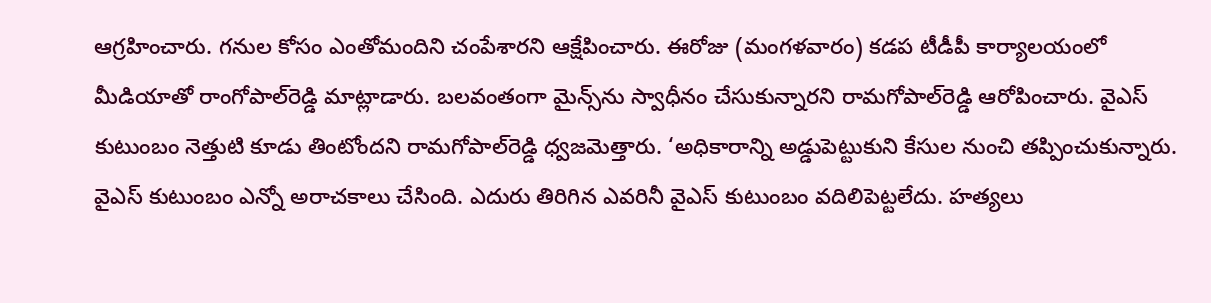ఆగ్రహించారు. గనుల కోసం ఎంతోమందిని చంపేశారని ఆక్షేపించారు. ఈరోజు (మంగళవారం) కడప టీడీపీ కార్యాలయంలో మీడియాతో రాంగోపాల్‌రెడ్డి మాట్లాడారు. బలవంతంగా మైన్స్‌ను స్వాధీనం చేసుకున్నారని రామగోపాల్‌రెడ్డి ఆరోపించారు. వైఎస్‌ కుటుంబం నెత్తుటి కూడు తింటోందని రామగోపాల్‌రెడ్డి ధ్వజమెత్తారు. ‘అధికారాన్ని అడ్డుపెట్టుకుని కేసుల నుంచి తప్పించుకున్నారు. వైఎస్‌ కుటుంబం ఎన్నో అరాచకాలు చేసింది. ఎదురు తిరిగిన ఎవరినీ వైఎస్‌ కుటుంబం వదిలిపెట్టలేదు. హత్యలు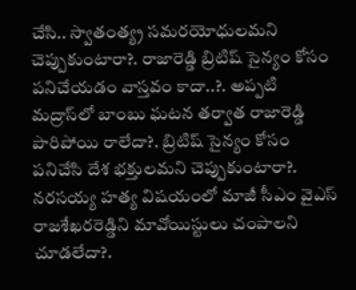చేసి.. స్వాతంత్య్ర సమరయోధులమని చెప్పుకుంటారా?. రాజారెడ్డి బ్రిటిష్ సైన్యం కోసం పనిచేయడం వాస్తవం కాదా..?. అప్పటి మద్రాస్‌లో బాంబు ఘటన తర్వాత రాజారెడ్డి పారిపోయి రాలేదా?. బ్రిటిష్ సైన్యం కోసం పనిచేసి దేశ భక్తులమని చెప్పుకుంటారా?. నరసయ్య హత్య విషయంలో మాజీ సీఎం వైఎస్ రాజశేఖరరెడ్డిని మావోయిస్టులు చంపాలని చూడలేదా?.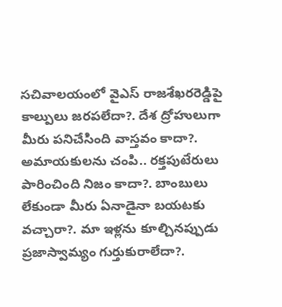సచివాలయంలో వైఎస్ రాజశేఖరరెడ్డిపై కాల్పులు జరపలేదా?. దేశ ద్రోహులుగా మీరు పనిచేసింది వాస్తవం కాదా?. అమాయకులను చంపి.. రక్తపుటేరులు పారించింది నిజం కాదా?. బాంబులు లేకుండా మీరు ఏనాడైనా బయటకు వచ్చారా?. మా ఇళ్లను కూల్చినప్పుడు ప్రజాస్వామ్యం గుర్తుకురాలేదా?.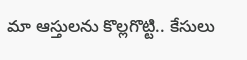మా ఆస్తులను కొల్లగొట్టి.. కేసులు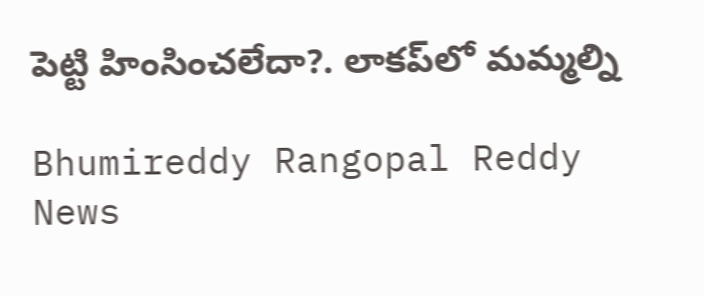పెట్టి హింసించలేదా?. లాకప్‌లో మమ్మల్ని

Bhumireddy Rangopal Reddy News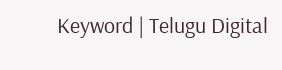Keyword | Telugu Digital